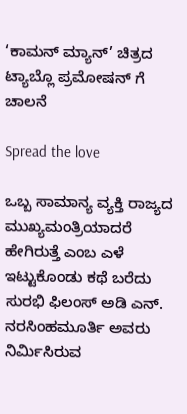‘ಕಾಮನ್ ಮ್ಯಾನ್’ ಚಿತ್ರದ ಟ್ಯಾಬ್ಲೊ ಪ್ರಮೋಷನ್ ಗೆ ಚಾಲನೆ

Spread the love

ಒಬ್ಬ ಸಾಮಾನ್ಯ ವ್ಯಕ್ತಿ ರಾಜ್ಯದ ಮುಖ್ಯಮಂತ್ರಿಯಾದರೆ ಹೇಗಿರುತ್ತೆ ಎಂಬ ಎಳೆ ಇಟ್ಟುಕೊಂಡು ಕಥೆ ಬರೆದು ಸುರಭಿ ಫಿಲಂಸ್ ಅಡಿ ಎನ್. ನರಸಿಂಹಮೂರ್ತಿ ಅವರು ನಿರ್ಮಿಸಿರುವ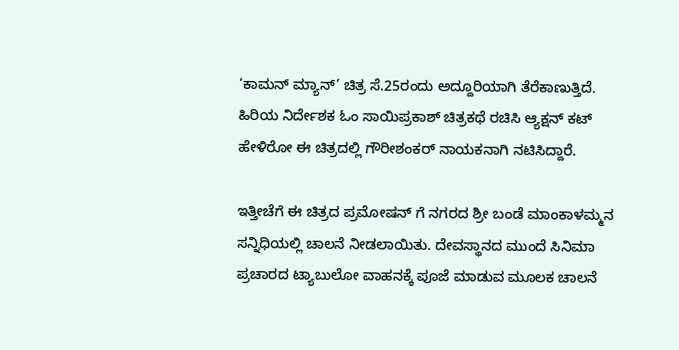‘ಕಾಮನ್ ಮ್ಯಾನ್’ ಚಿತ್ರ ಸೆ.25ರಂದು ಅದ್ದೂರಿಯಾಗಿ ತೆರೆಕಾಣುತ್ತಿದೆ. ಹಿರಿಯ ನಿರ್ದೇಶಕ ಓಂ ಸಾಯಿಪ್ರಕಾಶ್ ಚಿತ್ರಕಥೆ ರಚಿಸಿ ಆ್ಯಕ್ಷನ್ ಕಟ್ ಹೇಳಿರೋ ಈ ಚಿತ್ರದಲ್ಲಿ ಗೌರೀಶಂಕರ್ ನಾಯಕನಾಗಿ ನಟಿಸಿದ್ದಾರೆ.

ಇತ್ತೀಚೆಗೆ ಈ ಚಿತ್ರದ ಪ್ರಮೋಷನ್ ಗೆ ನಗರದ ಶ್ರೀ ಬಂಡೆ ಮಾಂಕಾಳಮ್ಮನ ಸನ್ನಿಧಿಯಲ್ಲಿ ಚಾಲನೆ ನೀಡಲಾಯಿತು. ದೇವಸ್ಥಾನದ ಮುಂದೆ ಸಿನಿಮಾ ಪ್ರಚಾರದ ಟ್ಯಾಬುಲೋ ವಾಹನಕ್ಕೆ ಪೂಜೆ ಮಾಡುವ ಮೂಲಕ ಚಾಲನೆ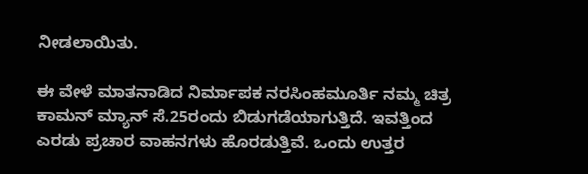ನೀಡಲಾಯಿತು.

ಈ ವೇಳೆ ಮಾತನಾಡಿದ ನಿರ್ಮಾಪಕ ನರಸಿಂಹಮೂರ್ತಿ ನಮ್ಮ ಚಿತ್ರ ಕಾಮನ್ ಮ್ಯಾನ್ ಸೆ.25ರಂದು ಬಿಡುಗಡೆಯಾಗುತ್ತಿದೆ. ಇವತ್ತಿಂದ ಎರಡು ಪ್ರಚಾರ ವಾಹನಗಳು ಹೊರಡುತ್ತಿವೆ. ಒಂದು ಉತ್ತರ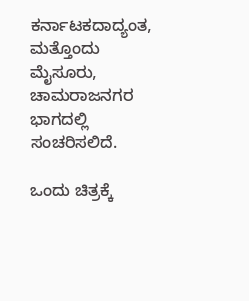ಕರ್ನಾಟಕದಾದ್ಯಂತ, ಮತ್ತೊಂದು ಮೈಸೂರು, ಚಾಮರಾಜನಗರ ಭಾಗದಲ್ಲಿ ಸಂಚರಿಸಲಿದೆ.

ಒಂದು ಚಿತ್ರಕ್ಕೆ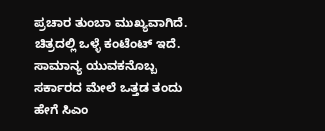ಪ್ರಚಾರ ತುಂಬಾ ಮುಖ್ಯವಾಗಿದೆ. ಚಿತ್ರದಲ್ಲಿ ಒಳ್ಳೆ ಕಂಟೆಂಟ್ ಇದೆ. ಸಾಮಾನ್ಯ ಯುವಕನೊಬ್ಬ ಸರ್ಕಾರದ ಮೇಲೆ ಒತ್ತಡ ತಂದು ಹೇಗೆ ಸಿಎಂ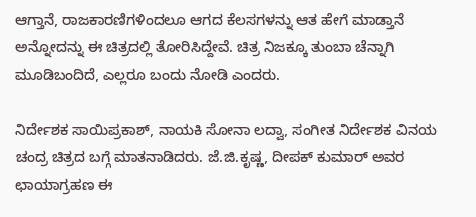ಆಗ್ತಾನೆ, ರಾಜಕಾರಣಿಗಳಿಂದಲೂ ಆಗದ ಕೆಲಸಗಳನ್ನು ಆತ ಹೇಗೆ ಮಾಡ್ತಾನೆ ಅನ್ನೋದನ್ನು ಈ ಚಿತ್ರದಲ್ಲಿ ತೋರಿಸಿದ್ದೇವೆ. ಚಿತ್ರ ನಿಜಕ್ಕೂ ತುಂಬಾ ಚೆನ್ನಾಗಿ ಮೂಡಿಬಂದಿದೆ, ಎಲ್ಲರೂ ಬಂದು ನೋಡಿ ಎಂದರು.

ನಿರ್ದೇಶಕ ಸಾಯಿಪ್ರಕಾಶ್, ನಾಯಕಿ ಸೋನಾ ಲದ್ವಾ, ಸಂಗೀತ ನಿರ್ದೇಶಕ ವಿನಯ ಚಂದ್ರ ಚಿತ್ರದ ಬಗ್ಗೆ ಮಾತನಾಡಿದರು. ಜೆ‌.ಜಿ.ಕೃಷ್ಣ, ದೀಪಕ್ ಕುಮಾರ್ ಅವರ ಛಾಯಾಗ್ರಹಣ ಈ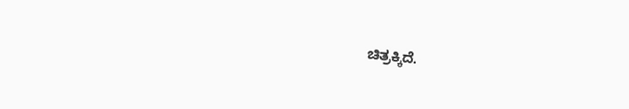ಚಿತ್ರಕ್ಕಿದೆ.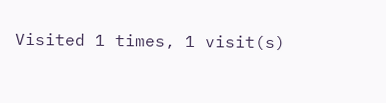Visited 1 times, 1 visit(s)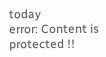today
error: Content is protected !!